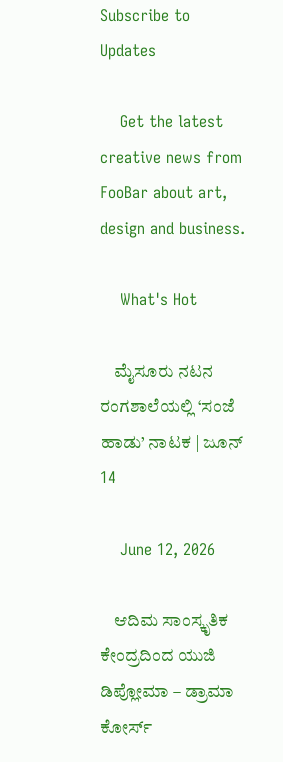Subscribe to Updates

    Get the latest creative news from FooBar about art, design and business.

    What's Hot

    ಮೈಸೂರು ನಟನ ರಂಗಶಾಲೆಯಲ್ಲಿ ‘ಸಂಜೆ ಹಾಡು’ ನಾಟಕ | ಜೂನ್ 14

    June 12, 2026

    ಆದಿಮ ಸಾಂಸ್ಕೃತಿಕ ಕೇಂದ್ರದಿಂದ ಯುಜಿ ಡಿಪ್ಲೋಮಾ – ಡ್ರಾಮಾ ಕೋರ್ಸ್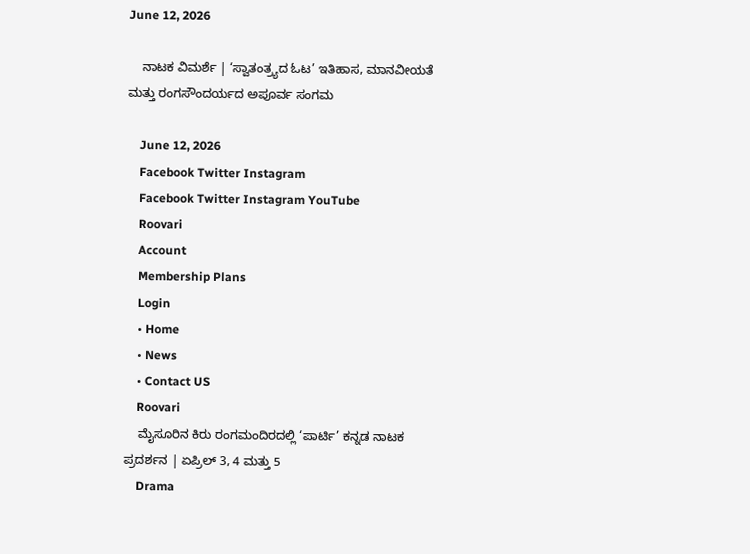June 12, 2026

    ನಾಟಕ ವಿಮರ್ಶೆ | ‘ಸ್ವಾತಂತ್ರ್ಯದ ಓಟ’ ಇತಿಹಾಸ, ಮಾನವೀಯತೆ ಮತ್ತು ರಂಗಸೌಂದರ್ಯದ ಅಪೂರ್ವ ಸಂಗಮ

    June 12, 2026
    Facebook Twitter Instagram
    Facebook Twitter Instagram YouTube
    Roovari
    Account
    Membership Plans
    Login
    • Home
    • News
    • Contact US
    Roovari
    ಮೈಸೂರಿನ ಕಿರು ರಂಗಮಂದಿರದಲ್ಲಿ ‘ಪಾರ್ಟಿ’ ಕನ್ನಡ ನಾಟಕ ಪ್ರದರ್ಶನ | ಏಪ್ರಿಲ್ 3, 4 ಮತ್ತು 5
    Drama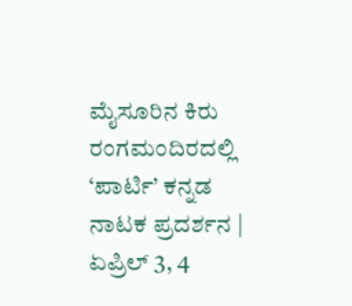ಮೈಸೂರಿನ ಕಿರು ರಂಗಮಂದಿರದಲ್ಲಿ ‘ಪಾರ್ಟಿ’ ಕನ್ನಡ ನಾಟಕ ಪ್ರದರ್ಶನ | ಏಪ್ರಿಲ್ 3, 4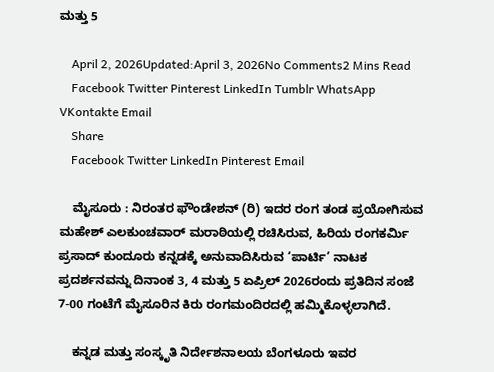ಮತ್ತು 5

    April 2, 2026Updated:April 3, 2026No Comments2 Mins Read
    Facebook Twitter Pinterest LinkedIn Tumblr WhatsApp VKontakte Email
    Share
    Facebook Twitter LinkedIn Pinterest Email

    ಮೈಸೂರು : ನಿರಂತರ ಫೌಂಡೇಶನ್‌ (ರಿ) ಇದರ ರಂಗ ತಂಡ ಪ್ರಯೋಗಿಸುವ ಮಹೇಶ್ ಎಲಕುಂಚವಾರ್ ಮರಾಠಿಯಲ್ಲಿ ರಚಿಸಿರುವ, ಹಿರಿಯ ರಂಗಕರ್ಮಿ ಪ್ರಸಾದ್ ಕುಂದೂರು ಕನ್ನಡಕ್ಕೆ ಅನುವಾದಿಸಿರುವ ‘ಪಾರ್ಟಿ’ ನಾಟಕ ಪ್ರದರ್ಶನವನ್ನು ದಿನಾಂಕ 3, 4 ಮತ್ತು 5 ಏಪ್ರಿಲ್ 2026ರಂದು ಪ್ರತಿದಿನ ಸಂಜೆ 7-00 ಗಂಟೆಗೆ ಮೈಸೂರಿನ ಕಿರು ರಂಗಮಂದಿರದಲ್ಲಿ ಹಮ್ಮಿಕೊಳ್ಳಲಾಗಿದೆ.

    ಕನ್ನಡ ಮತ್ತು ಸಂಸ್ಕೃತಿ ನಿರ್ದೇಶನಾಲಯ ಬೆಂಗಳೂರು ಇವರ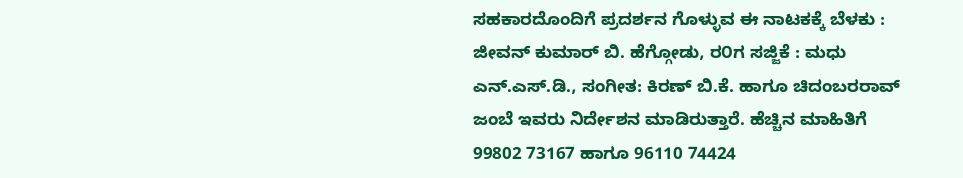ಸಹಕಾರದೊಂದಿಗೆ ಪ್ರದರ್ಶನ ಗೊಳ್ಳುವ ಈ ನಾಟಕಕ್ಕೆ ಬೆಳಕು : ಜೀವನ್ ಕುಮಾ‌ರ್ ಬಿ. ಹೆಗ್ಗೋಡು, ರ೦ಗ ಸಜ್ಜಿಕೆ : ಮಧು ಎನ್.ಎಸ್.ಡಿ., ಸಂಗೀತ: ಕಿರಣ್ ಬಿ.ಕೆ. ಹಾಗೂ ಚಿದಂಬರರಾವ್ ಜಂಬೆ ಇವರು ನಿರ್ದೇಶನ ಮಾಡಿರುತ್ತಾರೆ. ಹೆಚ್ಚಿನ ಮಾಹಿತಿಗೆ 99802 73167 ಹಾಗೂ 96110 74424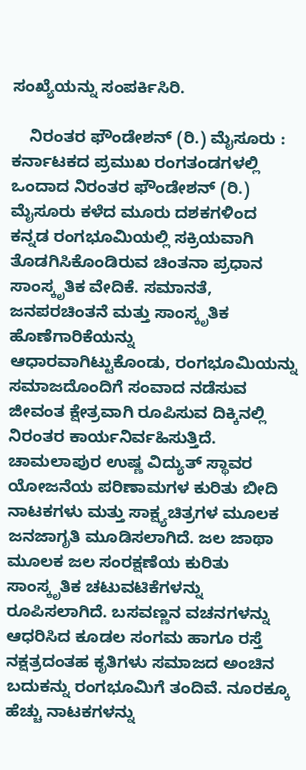ಸಂಖ್ಯೆಯನ್ನು ಸಂಪರ್ಕಿಸಿರಿ.

    ನಿರಂತರ ಫೌಂಡೇಶನ್ (ರಿ.) ಮೈಸೂರು : ಕರ್ನಾಟಕದ ಪ್ರಮುಖ ರಂಗತಂಡಗಳಲ್ಲಿ ಒಂದಾದ ನಿರಂತರ ಫೌಂಡೇಶನ್ (ರಿ.) ಮೈಸೂರು ಕಳೆದ ಮೂರು ದಶಕಗಳಿಂದ ಕನ್ನಡ ರಂಗಭೂಮಿಯಲ್ಲಿ ಸಕ್ರಿಯವಾಗಿ ತೊಡಗಿಸಿಕೊಂಡಿರುವ ಚಿಂತನಾ ಪ್ರಧಾನ ಸಾಂಸ್ಕೃತಿಕ ವೇದಿಕೆ. ಸಮಾನತೆ, ಜನಪರಚಿಂತನೆ ಮತ್ತು ಸಾಂಸ್ಕೃತಿಕ ಹೊಣೆಗಾರಿಕೆಯನ್ನು ಆಧಾರವಾಗಿಟ್ಟುಕೊಂಡು, ರಂಗಭೂಮಿಯನ್ನು ಸಮಾಜದೊಂದಿಗೆ ಸಂವಾದ ನಡೆಸುವ ಜೀವಂತ ಕ್ಷೇತ್ರವಾಗಿ ರೂಪಿಸುವ ದಿಕ್ಕಿನಲ್ಲಿ ನಿರಂತರ ಕಾರ್ಯನಿರ್ವಹಿಸುತ್ತಿದೆ. ಚಾಮಲಾಪುರ ಉಷ್ಣ ವಿದ್ಯುತ್ ಸ್ಥಾವರ ಯೋಜನೆಯ ಪರಿಣಾಮಗಳ ಕುರಿತು ಬೀದಿ ನಾಟಕಗಳು ಮತ್ತು ಸಾಕ್ಷ್ಯಚಿತ್ರಗಳ ಮೂಲಕ ಜನಜಾಗೃತಿ ಮೂಡಿಸಲಾಗಿದೆ. ಜಲ ಜಾಥಾ ಮೂಲಕ ಜಲ ಸಂರಕ್ಷಣೆಯ ಕುರಿತು ಸಾಂಸ್ಕೃತಿಕ ಚಟುವಟಿಕೆಗಳನ್ನು ರೂಪಿಸಲಾಗಿದೆ. ಬಸವಣ್ಣನ ವಚನಗಳನ್ನು ಆಧರಿಸಿದ ಕೂಡಲ ಸಂಗಮ ಹಾಗೂ ರಸ್ತೆ ನಕ್ಷತ್ರದಂತಹ ಕೃತಿಗಳು ಸಮಾಜದ ಅಂಚಿನ ಬದುಕನ್ನು ರಂಗಭೂಮಿಗೆ ತಂದಿವೆ. ನೂರಕ್ಕೂ ಹೆಚ್ಚು ನಾಟಕಗಳನ್ನು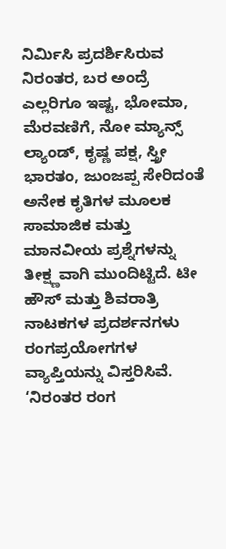ನಿರ್ಮಿಸಿ ಪ್ರದರ್ಶಿಸಿರುವ ನಿರಂತರ, ಬರ ಅಂದ್ರೆ ಎಲ್ಲರಿಗೂ ಇಷ್ಟ, ಭೋಮಾ, ಮೆರವಣಿಗೆ, ನೋ ಮ್ಯಾನ್ಸ್ ಲ್ಯಾಂಡ್, ಕೃಷ್ಣ ಪಕ್ಷ, ಸ್ತ್ರೀ ಭಾರತಂ, ಜುಂಜಪ್ಪ ಸೇರಿದಂತೆ ಅನೇಕ ಕೃತಿಗಳ ಮೂಲಕ ಸಾಮಾಜಿಕ ಮತ್ತು ಮಾನವೀಯ ಪ್ರಶ್ನೆಗಳನ್ನು ತೀಕ್ಷ್ಣವಾಗಿ ಮುಂದಿಟ್ಟಿದೆ. ಟೀ ಹೌಸ್ ಮತ್ತು ಶಿವರಾತ್ರಿ ನಾಟಕಗಳ ಪ್ರದರ್ಶನಗಳು ರಂಗಪ್ರಯೋಗಗಳ ವ್ಯಾಪ್ತಿಯನ್ನು ವಿಸ್ತರಿಸಿವೆ. ‘ನಿರಂತರ ರಂಗ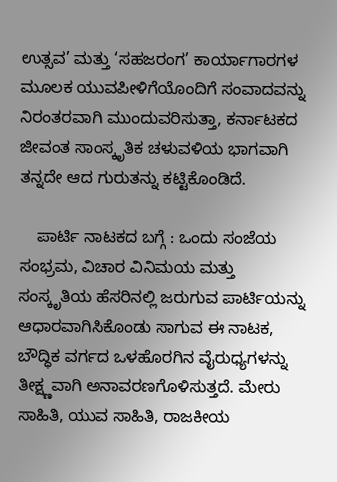ಉತ್ಸವ’ ಮತ್ತು ‘ಸಹಜರಂಗ’ ಕಾರ್ಯಾಗಾರಗಳ ಮೂಲಕ ಯುವಪೀಳಿಗೆಯೊಂದಿಗೆ ಸಂವಾದವನ್ನು ನಿರಂತರವಾಗಿ ಮುಂದುವರಿಸುತ್ತಾ, ಕರ್ನಾಟಕದ ಜೀವಂತ ಸಾಂಸ್ಕೃತಿಕ ಚಳುವಳಿಯ ಭಾಗವಾಗಿ ತನ್ನದೇ ಆದ ಗುರುತನ್ನು ಕಟ್ಟಿಕೊಂಡಿದೆ.

    ಪಾರ್ಟಿ ನಾಟಕದ ಬಗ್ಗೆ : ಒಂದು ಸಂಜೆಯ ಸಂಭ್ರಮ, ವಿಚಾರ ವಿನಿಮಯ ಮತ್ತು ಸಂಸ್ಕೃತಿಯ ಹೆಸರಿನಲ್ಲಿ ಜರುಗುವ ಪಾರ್ಟಿಯನ್ನು ಆಧಾರವಾಗಿಸಿಕೊಂಡು ಸಾಗುವ ಈ ನಾಟಕ, ಬೌದ್ಧಿಕ ವರ್ಗದ ಒಳಹೊರಗಿನ ವೈರುಧ್ಯಗಳನ್ನು ತೀಕ್ಷ್ಣವಾಗಿ ಅನಾವರಣಗೊಳಿಸುತ್ತದೆ. ಮೇರು ಸಾಹಿತಿ, ಯುವ ಸಾಹಿತಿ, ರಾಜಕೀಯ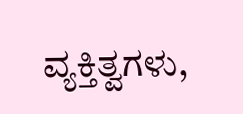ವ್ಯಕ್ತಿತ್ವಗಳು,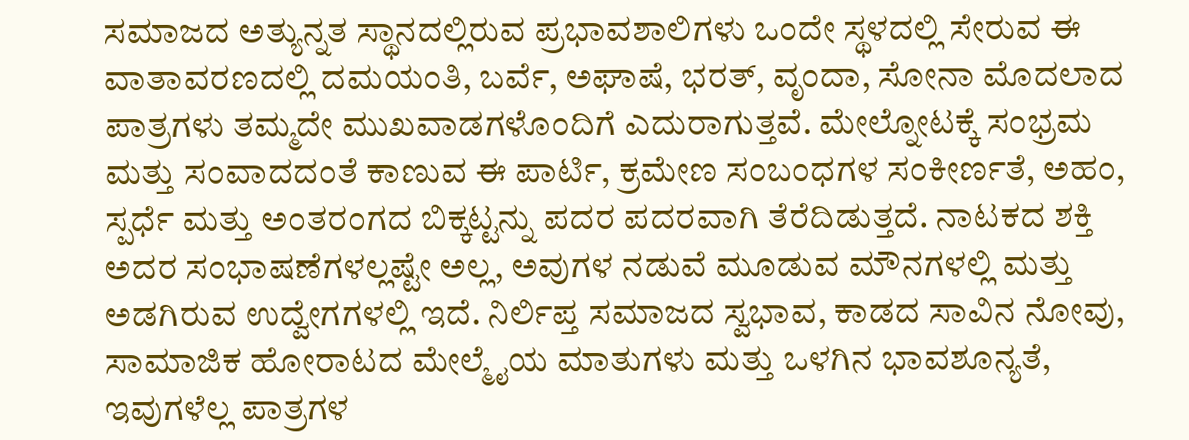ಸಮಾಜದ ಅತ್ಯುನ್ನತ ಸ್ಥಾನದಲ್ಲಿರುವ ಪ್ರಭಾವಶಾಲಿಗಳು ಒಂದೇ ಸ್ಥಳದಲ್ಲಿ ಸೇರುವ ಈ ವಾತಾವರಣದಲ್ಲಿ ದಮಯಂತಿ, ಬರ್ವೆ, ಅಘಾಷೆ, ಭರತ್, ವೃಂದಾ, ಸೋನಾ ಮೊದಲಾದ ಪಾತ್ರಗಳು ತಮ್ಮದೇ ಮುಖವಾಡಗಳೊಂದಿಗೆ ಎದುರಾಗುತ್ತವೆ. ಮೇಲ್ನೋಟಕ್ಕೆ ಸಂಭ್ರಮ ಮತ್ತು ಸಂವಾದದಂತೆ ಕಾಣುವ ಈ ಪಾರ್ಟಿ, ಕ್ರಮೇಣ ಸಂಬಂಧಗಳ ಸಂಕೀರ್ಣತೆ, ಅಹಂ, ಸ್ಪರ್ಧೆ ಮತ್ತು ಅಂತರಂಗದ ಬಿಕ್ಕಟ್ಟನ್ನು ಪದರ ಪದರವಾಗಿ ತೆರೆದಿಡುತ್ತದೆ. ನಾಟಕದ ಶಕ್ತಿ ಅದರ ಸಂಭಾಷಣೆಗಳಲ್ಲಷ್ಟೇ ಅಲ್ಲ, ಅವುಗಳ ನಡುವೆ ಮೂಡುವ ಮೌನಗಳಲ್ಲಿ ಮತ್ತು ಅಡಗಿರುವ ಉದ್ವೇಗಗಳಲ್ಲಿ ಇದೆ. ನಿರ್ಲಿಪ್ತ ಸಮಾಜದ ಸ್ವಭಾವ, ಕಾಡದ ಸಾವಿನ ನೋವು, ಸಾಮಾಜಿಕ ಹೋರಾಟದ ಮೇಲ್ಮೈಯ ಮಾತುಗಳು ಮತ್ತು ಒಳಗಿನ ಭಾವಶೂನ್ಯತೆ, ಇವುಗಳೆಲ್ಲ ಪಾತ್ರಗಳ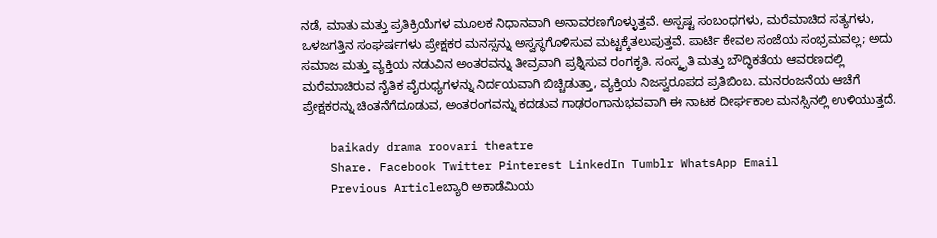ನಡೆ, ಮಾತು ಮತ್ತು ಪ್ರತಿಕ್ರಿಯೆಗಳ ಮೂಲಕ ನಿಧಾನವಾಗಿ ಅನಾವರಣಗೊಳ್ಳುತ್ತವೆ. ಅಸ್ಪಷ್ಟ ಸಂಬಂಧಗಳು, ಮರೆಮಾಚಿದ ಸತ್ಯಗಳು, ಒಳಜಗತ್ತಿನ ಸಂಘರ್ಷಗಳು ಪ್ರೇಕ್ಷಕರ ಮನಸ್ಸನ್ನು ಅಸ್ವಸ್ಥಗೊಳಿಸುವ ಮಟ್ಟಕ್ಕೆತಲುಪುತ್ತವೆ. ಪಾರ್ಟಿ ಕೇವಲ ಸಂಜೆಯ ಸಂಭ್ರಮವಲ್ಲ; ಅದು ಸಮಾಜ ಮತ್ತು ವ್ಯಕ್ತಿಯ ನಡುವಿನ ಅಂತರವನ್ನು ತೀವ್ರವಾಗಿ ಪ್ರಶ್ನಿಸುವ ರಂಗಕೃತಿ. ಸಂಸ್ಕೃತಿ ಮತ್ತು ಬೌದ್ಧಿಕತೆಯ ಆವರಣದಲ್ಲಿ ಮರೆಮಾಚಿರುವ ನೈತಿಕ ವೈರುಧ್ಯಗಳನ್ನು ನಿರ್ದಯವಾಗಿ ಬಿಚ್ಚಿಡುತ್ತಾ, ವ್ಯಕ್ತಿಯ ನಿಜಸ್ವರೂಪದ ಪ್ರತಿಬಿಂಬ. ಮನರಂಜನೆಯ ಆಚೆಗೆ ಪ್ರೇಕ್ಷಕರನ್ನು ಚಿಂತನೆಗೆದೂಡುವ, ಅಂತರಂಗವನ್ನು ಕದಡುವ ಗಾಢರಂಗಾನುಭವವಾಗಿ ಈ ನಾಟಕ ದೀರ್ಘಕಾಲ ಮನಸ್ಸಿನಲ್ಲಿ ಉಳಿಯುತ್ತದೆ.

    baikady drama roovari theatre
    Share. Facebook Twitter Pinterest LinkedIn Tumblr WhatsApp Email
    Previous Articleಬ್ಯಾರಿ ಅಕಾಡೆಮಿಯ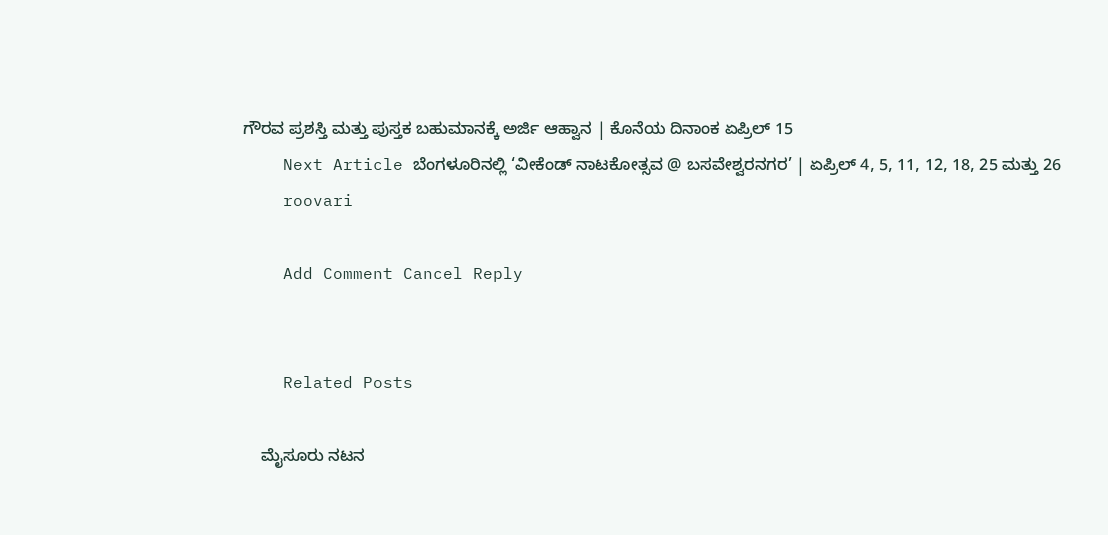ಗೌರವ ಪ್ರಶಸ್ತಿ ಮತ್ತು ಪುಸ್ತಕ ಬಹುಮಾನಕ್ಕೆ ಅರ್ಜಿ ಆಹ್ವಾನ | ಕೊನೆಯ ದಿನಾಂಕ ಏಪ್ರಿಲ್ 15
    Next Article ಬೆಂಗಳೂರಿನಲ್ಲಿ ‘ವೀಕೆಂಡ್ ನಾಟಕೋತ್ಸವ @ ಬಸವೇಶ್ವರನಗರ’ | ಏಪ್ರಿಲ್ 4, 5, 11, 12, 18, 25 ಮತ್ತು 26
    roovari

    Add Comment Cancel Reply


    Related Posts

    ಮೈಸೂರು ನಟನ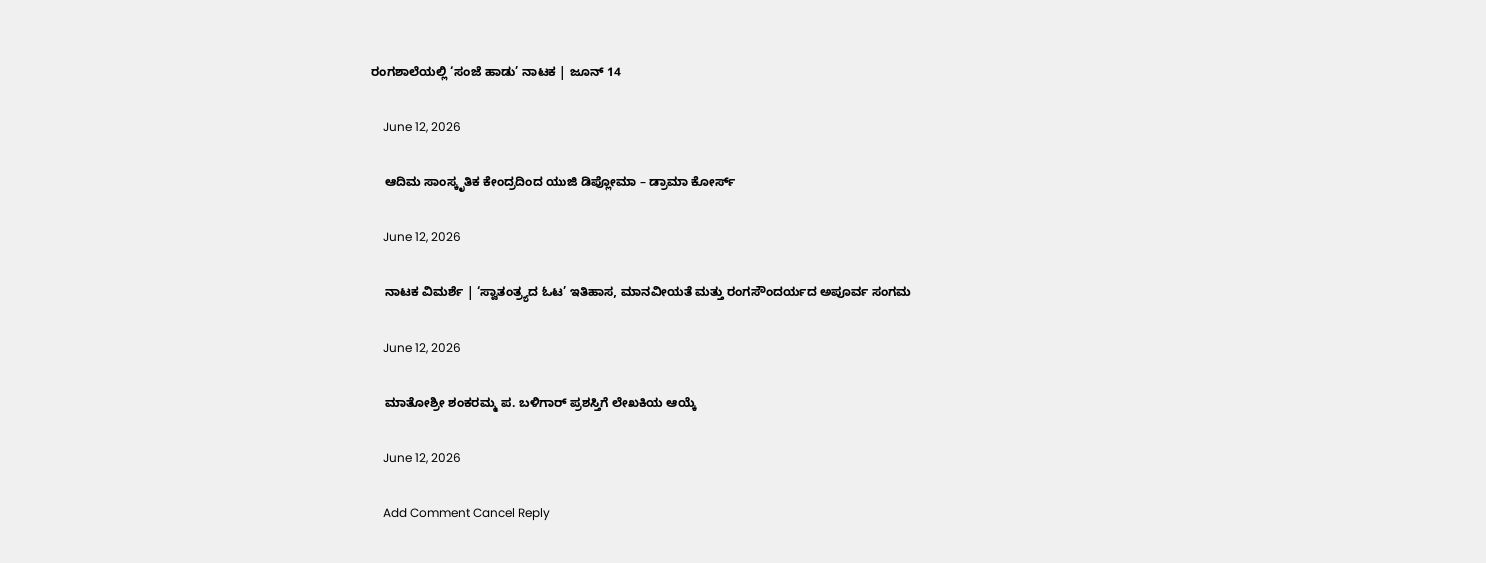ರಂಗಶಾಲೆಯಲ್ಲಿ ‘ಸಂಜೆ ಹಾಡು’ ನಾಟಕ | ಜೂನ್ 14

    June 12, 2026

    ಆದಿಮ ಸಾಂಸ್ಕೃತಿಕ ಕೇಂದ್ರದಿಂದ ಯುಜಿ ಡಿಪ್ಲೋಮಾ – ಡ್ರಾಮಾ ಕೋರ್ಸ್

    June 12, 2026

    ನಾಟಕ ವಿಮರ್ಶೆ | ‘ಸ್ವಾತಂತ್ರ್ಯದ ಓಟ’ ಇತಿಹಾಸ, ಮಾನವೀಯತೆ ಮತ್ತು ರಂಗಸೌಂದರ್ಯದ ಅಪೂರ್ವ ಸಂಗಮ

    June 12, 2026

    ಮಾತೋಶ್ರೀ ಶಂಕರಮ್ಮ ಪ. ಬಳಿಗಾರ್ ಪ್ರಶಸ್ತಿಗೆ ಲೇಖಕಿಯ ಆಯ್ಕೆ

    June 12, 2026

    Add Comment Cancel Reply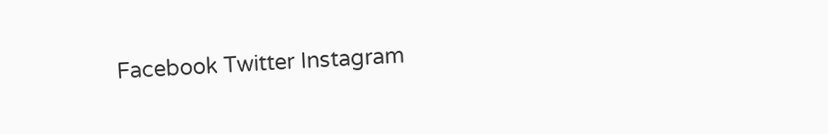Facebook Twitter Instagram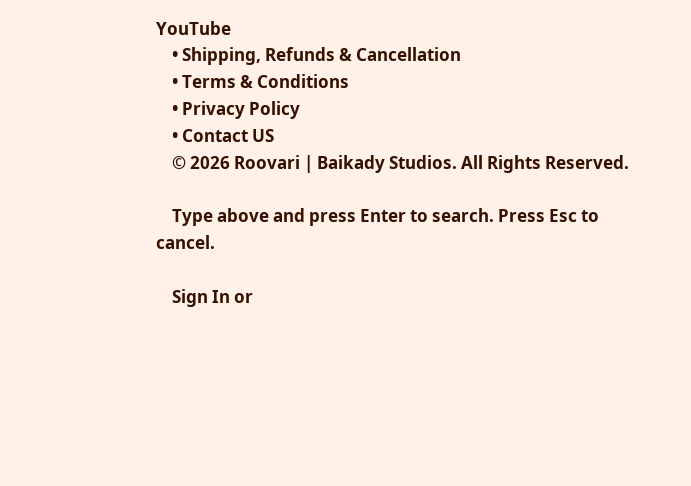YouTube
    • Shipping, Refunds & Cancellation
    • Terms & Conditions
    • Privacy Policy
    • Contact US
    © 2026 Roovari | Baikady Studios. All Rights Reserved.

    Type above and press Enter to search. Press Esc to cancel.

    Sign In or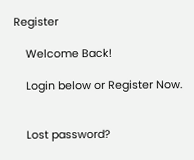Register

    Welcome Back!

    Login below or Register Now.


    Lost password?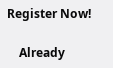Register Now!

    Already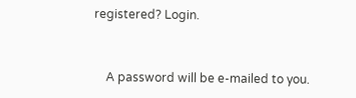registered? Login.


    A password will be e-mailed to you.